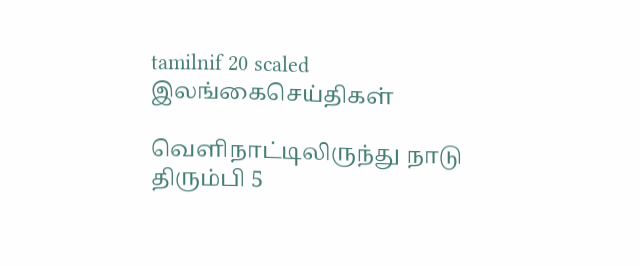tamilnif 20 scaled
இலங்கைசெய்திகள்

வெளிநாட்டிலிருந்து நாடு திரும்பி 5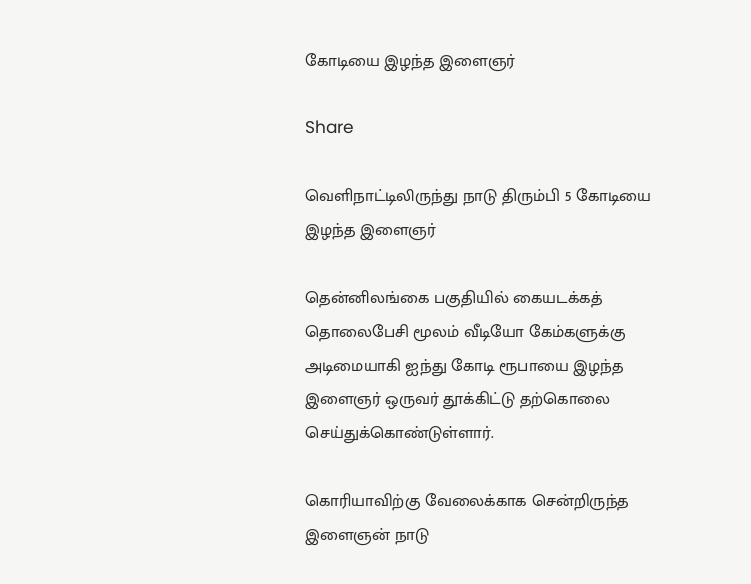கோடியை இழந்த இளைஞர்

Share

வெளிநாட்டிலிருந்து நாடு திரும்பி 5 கோடியை இழந்த இளைஞர்

தென்னிலங்கை பகுதியில் கையடக்கத் தொலைபேசி மூலம் வீடியோ கேம்களுக்கு அடிமையாகி ஐந்து கோடி ரூபாயை இழந்த இளைஞர் ஒருவர் தூக்கிட்டு தற்கொலை செய்துக்கொண்டுள்ளார்.

கொரியாவிற்கு வேலைக்காக சென்றிருந்த இளைஞன் நாடு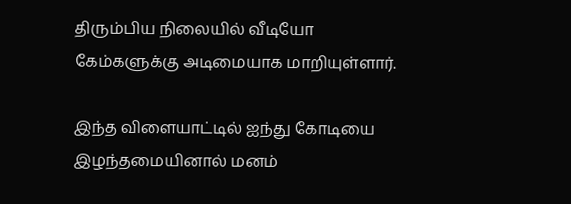திரும்பிய நிலையில் வீடியோ கேம்களுக்கு அடிமையாக மாறியுள்ளார்.

இந்த விளையாட்டில் ஐந்து கோடியை இழந்தமையினால் மனம்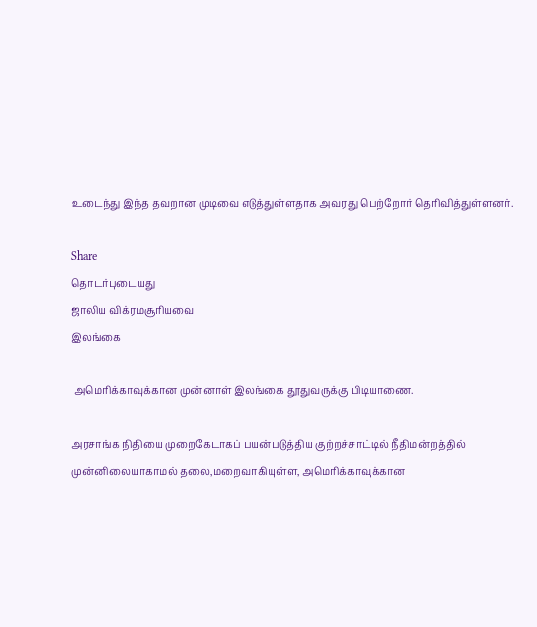உடைந்து இந்த தவறான முடிவை எடுத்துள்ளதாக அவரது பெற்றோர் தெரிவித்துள்ளனர்.

Share
தொடர்புடையது
ஜாலிய விக்ரமசூரியவை
இலங்கை

 அமெரிக்காவுக்கான முன்னாள் இலங்கை தூதுவருக்கு பிடியாணை.

அரசாங்க நிதியை முறைகேடாகப் பயன்படுத்திய குற்றச்சாட்டில் நீதிமன்றத்தில் முன்னிலையாகாமல் தலை,மறைவாகியுள்ள, அமெரிக்காவுக்கான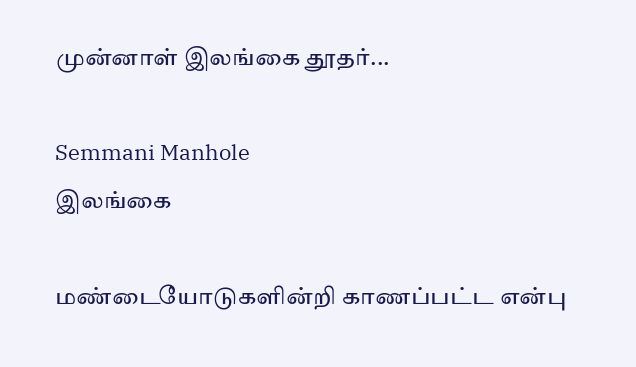முன்னாள் இலங்கை தூதர்...

Semmani Manhole
இலங்கை

மண்டையோடுகளின்றி காணப்பட்ட என்பு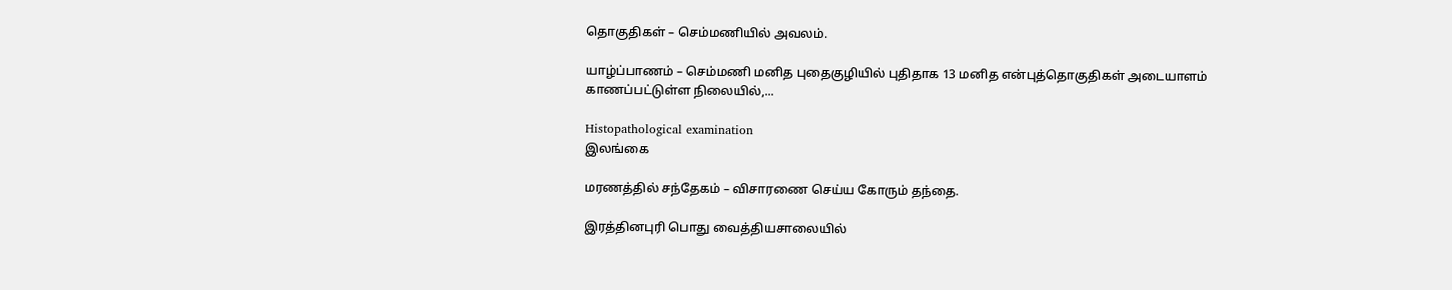தொகுதிகள் – செம்மணியில் அவலம்.

யாழ்ப்பாணம் – செம்மணி மனித புதைகுழியில் புதிதாக 13 மனித என்புத்தொகுதிகள் அடையாளம் காணப்பட்டுள்ள நிலையில்,...

Histopathological examination
இலங்கை

மரணத்தில் சந்தேகம் – விசாரணை செய்ய கோரும் தந்தை.

இரத்தினபுரி பொது வைத்தியசாலையில்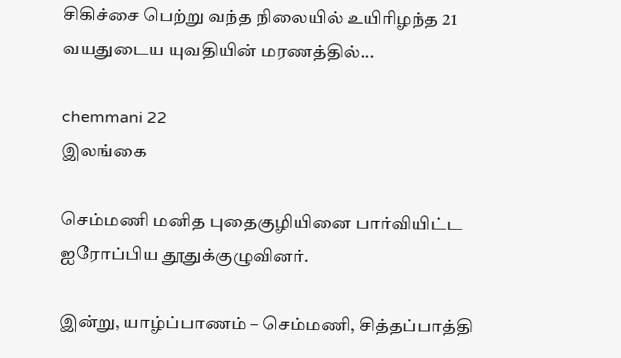சிகிச்சை பெற்று வந்த நிலையில் உயிரிழந்த 21 வயதுடைய யுவதியின் மரணத்தில்...

chemmani 22
இலங்கை

செம்மணி மனித புதைகுழியினை பார்வியிட்ட ஐரோப்பிய தூதுக்குழுவினர்.

இன்று, யாழ்ப்பாணம் – செம்மணி, சித்தப்பாத்தி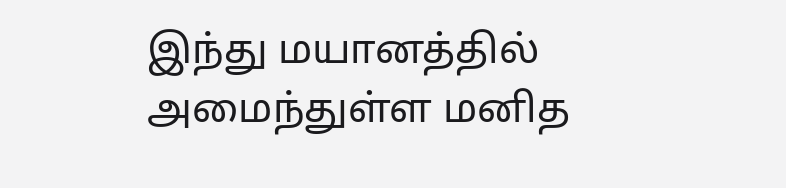இந்து மயானத்தில் அமைந்துள்ள மனித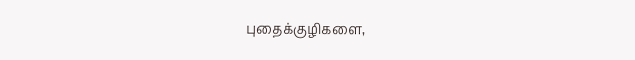புதைக்குழிகளை,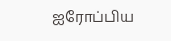ஐரோப்பிய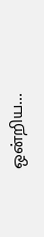ஒன்றிய...